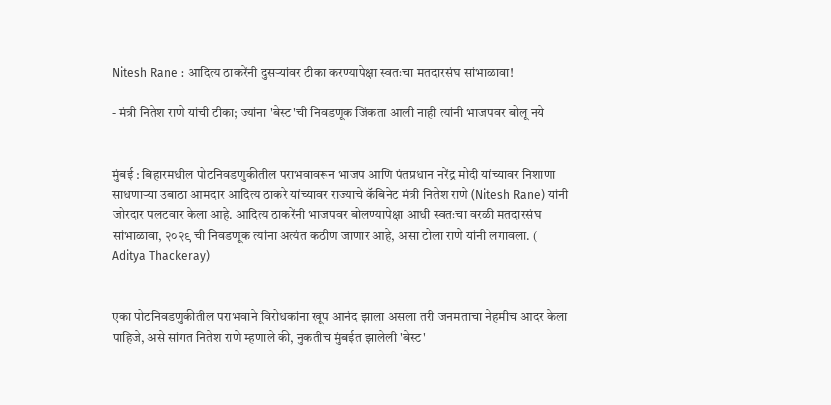Nitesh Rane : आदित्य ठाकरेंनी दुसऱ्यांवर टीका करण्यापेक्षा स्वतःचा मतदारसंघ सांभाळावा!

- मंत्री नितेश राणे यांची टीका; ज्यांना 'बेस्ट'ची निवडणूक जिंकता आली नाही त्यांनी भाजपवर बोलू नये


मुंबई : बिहारमधील पोटनिवडणुकीतील पराभवावरून भाजप आणि पंतप्रधान नरेंद्र मोदी यांच्यावर निशाणा साधणाऱ्या उबाठा आमदार आदित्य ठाकरे यांच्यावर राज्याचे कॅबिनेट मंत्री नितेश राणे (Nitesh Rane) यांनी जोरदार पलटवार केला आहे. आदित्य ठाकरेंनी भाजपवर बोलण्यापेक्षा आधी स्वतःचा वरळी मतदारसंघ सांभाळावा, २०२९ ची निवडणूक त्यांना अत्यंत कठीण जाणार आहे, असा टोला राणे यांनी लगावला. ( Aditya Thackeray)


एका पोटनिवडणुकीतील पराभवाने विरोधकांना खूप आनंद झाला असला तरी जनमताचा नेहमीच आदर केला पाहिजे, असे सांगत नितेश राणे म्हणाले की, नुकतीच मुंबईत झालेली 'बेस्ट'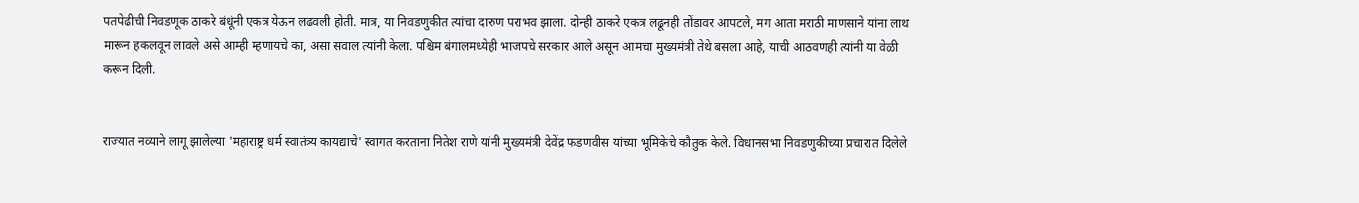पतपेढीची निवडणूक ठाकरे बंधूंनी एकत्र येऊन लढवली होती. मात्र, या निवडणुकीत त्यांचा दारुण पराभव झाला. दोन्ही ठाकरे एकत्र लढूनही तोंडावर आपटले, मग आता मराठी माणसाने यांना लाथ मारून हकलवून लावले असे आम्ही म्हणायचे का, असा सवाल त्यांनी केला. पश्चिम बंगालमध्येही भाजपचे सरकार आले असून आमचा मुख्यमंत्री तेथे बसला आहे, याची आठवणही त्यांनी या वेळी करून दिली.


राज्यात नव्याने लागू झालेल्या 'महाराष्ट्र धर्म स्वातंत्र्य कायद्याचे' स्वागत करताना नितेश राणे यांनी मुख्यमंत्री देवेंद्र फडणवीस यांच्या भूमिकेचे कौतुक केले. विधानसभा निवडणुकीच्या प्रचारात दिलेले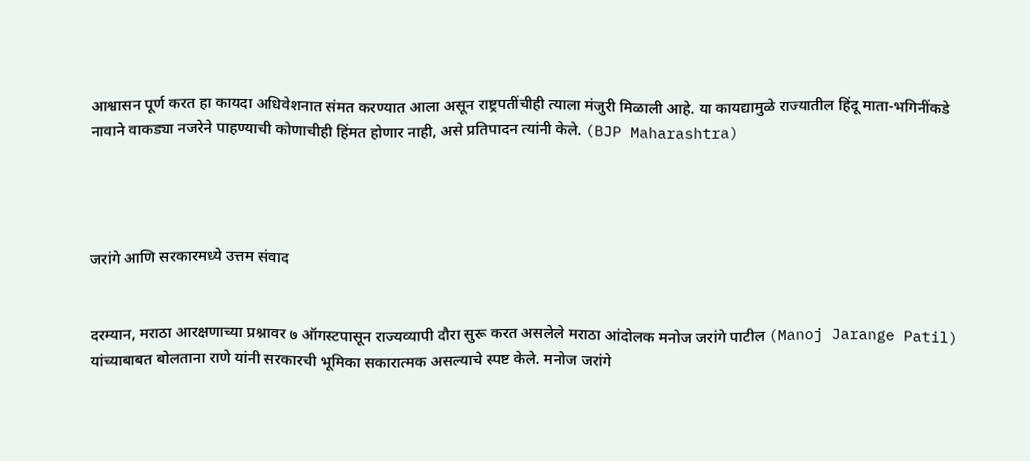आश्वासन पूर्ण करत हा कायदा अधिवेशनात संमत करण्यात आला असून राष्ट्रपतींचीही त्याला मंजुरी मिळाली आहे. या कायद्यामुळे राज्यातील हिंदू माता-भगिनींकडे नावाने वाकड्या नजरेने पाहण्याची कोणाचीही हिंमत होणार नाही, असे प्रतिपादन त्यांनी केले. (BJP Maharashtra)




जरांगे आणि सरकारमध्ये उत्तम संवाद


दरम्यान, मराठा आरक्षणाच्या प्रश्नावर ७ ऑगस्टपासून राज्यव्यापी दौरा सुरू करत असलेले मराठा आंदोलक मनोज जरांगे पाटील (Manoj Jarange Patil) यांच्याबाबत बोलताना राणे यांनी सरकारची भूमिका सकारात्मक असल्याचे स्पष्ट केले. मनोज जरांगे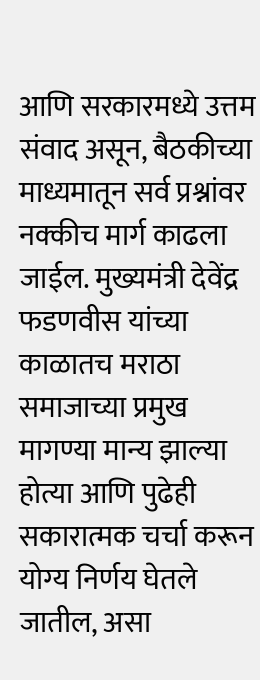आणि सरकारमध्ये उत्तम संवाद असून, बैठकीच्या माध्यमातून सर्व प्रश्नांवर नक्कीच मार्ग काढला जाईल. मुख्यमंत्री देवेंद्र फडणवीस यांच्या काळातच मराठा समाजाच्या प्रमुख मागण्या मान्य झाल्या होत्या आणि पुढेही सकारात्मक चर्चा करून योग्य निर्णय घेतले जातील, असा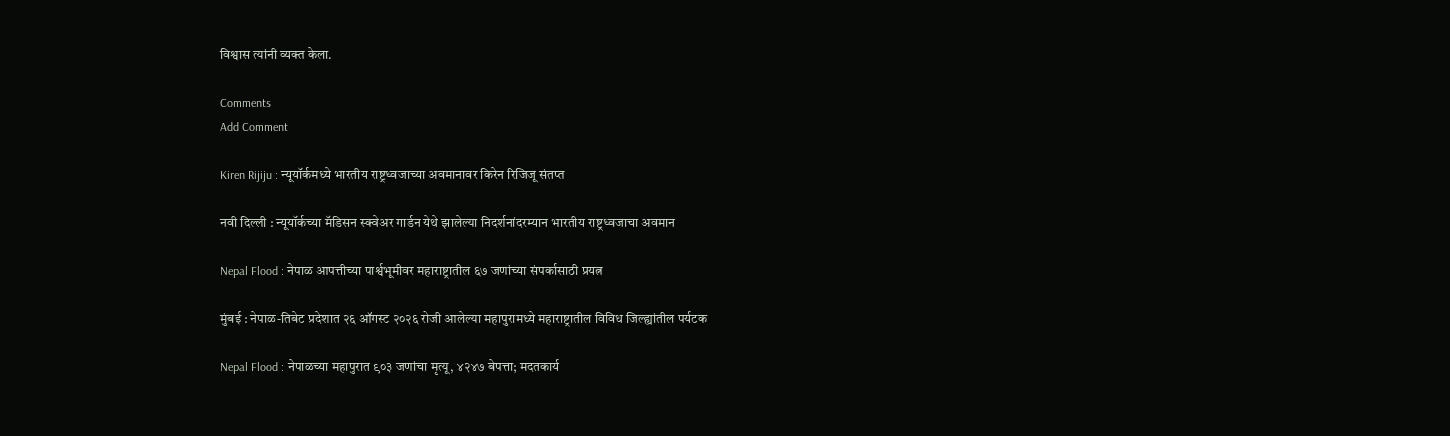विश्वास त्यांनी व्यक्त केला.

Comments
Add Comment

Kiren Rijiju : न्यूयॉर्कमध्ये भारतीय राष्ट्रध्वजाच्या अवमानावर किरेन रिजिजू संतप्त

नवी दिल्ली : न्यूयॉर्कच्या मॅडिसन स्क्वेअर गार्डन येथे झालेल्या निदर्शनांदरम्यान भारतीय राष्ट्रध्वजाचा अवमान

Nepal Flood : नेपाळ आपत्तीच्या पार्श्वभूमीवर महाराष्ट्रातील ६७ जणांच्या संपर्कासाठी प्रयत्न

मुंबई : नेपाळ-तिबेट प्रदेशात २६ ऑगस्ट २०२६ रोजी आलेल्या महापुरामध्ये महाराष्ट्रातील विविध जिल्ह्यांतील पर्यटक

Nepal Flood : नेपाळच्या महापुरात ९०३ जणांचा मृत्यू, ४२४७ बेपत्ता; मदतकार्य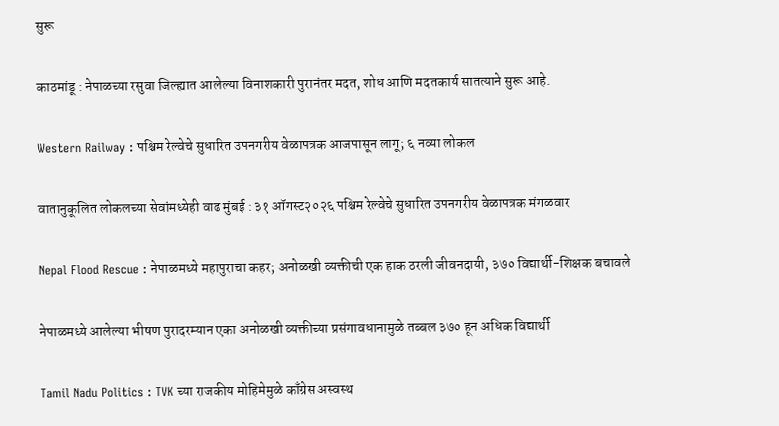सुरू

काठमांडू : नेपाळच्या रसुवा जिल्ह्यात आलेल्या विनाशकारी पुरानंतर मदत, शोध आणि मदतकार्य सातत्याने सुरू आहे.

Western Railway : पश्चिम रेल्वेचे सुधारित उपनगरीय वेळापत्रक आजपासून लागू; ६ नव्या लोकल

वातानुकूलित लोकलच्या सेवांमध्येही वाढ मुंबई : ३१ ऑगस्ट२०२६ पश्चिम रेल्वेचे सुधारित उपनगरीय वेळापत्रक मंगळवार

Nepal Flood Rescue : नेपाळमध्ये महापुराचा कहर; अनोळखी व्यक्तीची एक हाक ठरली जीवनदायी, ३७० विद्यार्थी-शिक्षक बचावले

नेपाळमध्ये आलेल्या भीषण पुरादरम्यान एका अनोळखी व्यक्तीच्या प्रसंगावधानामुळे तब्बल ३७० हून अधिक विद्यार्थी

Tamil Nadu Politics : TVK च्या राजकीय मोहिमेमुळे काँग्रेस अस्वस्थ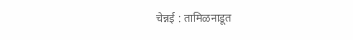चेन्नई : तामिळनाडूत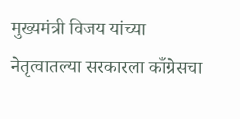मुख्यमंत्री विजय यांच्या नेतृत्वातल्या सरकारला काँग्रेसचा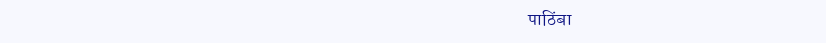पाठिंबा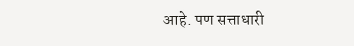आहे. पण सत्ताधारी